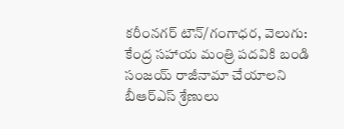కరీంనగర్ టౌన్/గంగాధర, వెలుగు: కేంద్ర సహాయ మంత్రి పదవికి బండి సంజయ్ రాజీనామా చేయాలని బీఆర్ఎస్ శ్రేణులు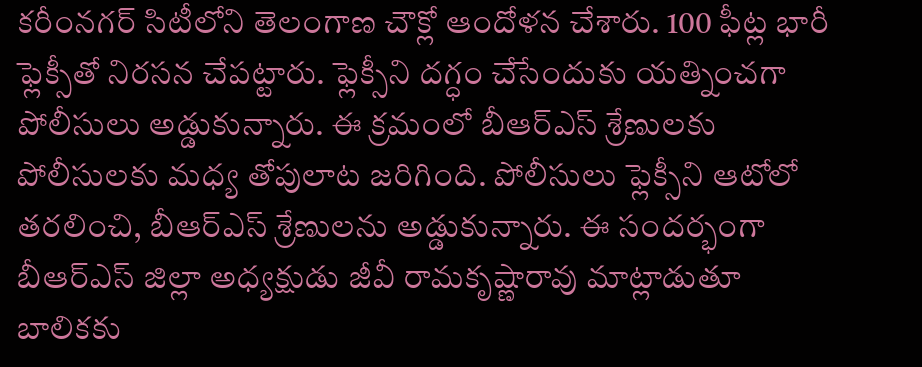కరీంనగర్ సిటీలోని తెలంగాణ చౌక్లో ఆందోళన చేశారు. 100 ఫీట్ల భారీ ఫ్లెక్సీతో నిరసన చేపట్టారు. ఫ్లెక్సీని దగ్ధం చేసేందుకు యత్నించగా పోలీసులు అడ్డుకున్నారు. ఈ క్రమంలో బీఆర్ఎస్ శ్రేణులకు పోలీసులకు మధ్య తోపులాట జరిగింది. పోలీసులు ఫ్లెక్సీని ఆటోలో తరలించి, బీఆర్ఎస్ శ్రేణులను అడ్డుకున్నారు. ఈ సందర్భంగా బీఆర్ఎస్ జిల్లా అధ్యక్షుడు జీవీ రామకృష్ణారావు మాట్లాడుతూ బాలికకు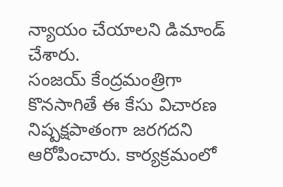న్యాయం చేయాలని డిమాండ్ చేశారు.
సంజయ్ కేంద్రమంత్రిగా కొనసాగితే ఈ కేసు విచారణ నిష్పక్షపాతంగా జరగదని ఆరోపించారు. కార్యక్రమంలో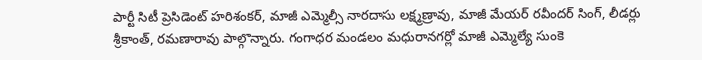పార్టీ సిటీ ప్రెసిడెంట్ హరిశంకర్, మాజీ ఎమ్మెల్సీ నారదాసు లక్ష్మణ్రావు, మాజీ మేయర్ రవీందర్ సింగ్, లీడర్లు శ్రీకాంత్, రమణారావు పాల్గొన్నారు. గంగాధర మండలం మధురానగర్లో మాజీ ఎమ్మెల్యే సుంకె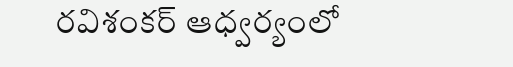రవిశంకర్ ఆధ్వర్యంలో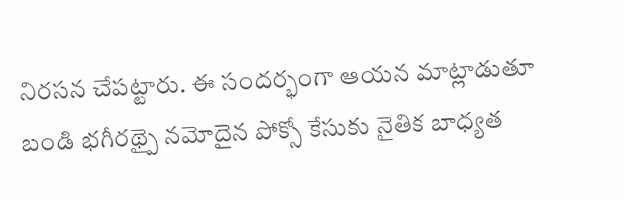నిరసన చేపట్టారు. ఈ సందర్భంగా ఆయన మాట్లాడుతూ బండి భగీరథ్పై నమోదైన పోక్సో కేసుకు నైతిక బాధ్యత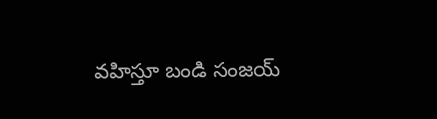వహిస్తూ బండి సంజయ్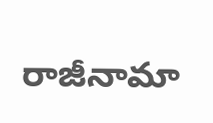రాజీనామా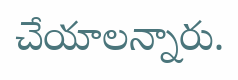చేయాలన్నారు.